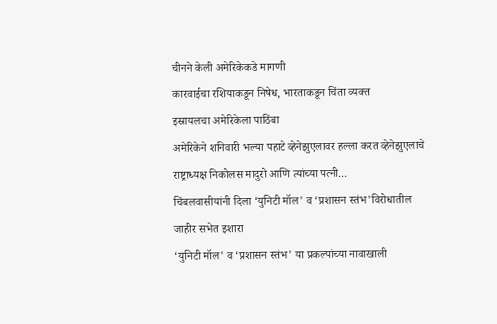चीनने केली अमेरिकेकडे मागणी
कारवाईचा रशियाकडून निषेध, भारताकडून चिंता व्यक्त
इस्रायलचा अमेरिकेला पाठिंबा
अमेरिकेने शनिवारी भल्या पहाटे व्हेनेझुएलावर हल्ला करत व्हेनेझुएलाचे राष्ट्राध्यक्ष निकोलस मादुरो आणि त्यांच्या पत्नी...
चिंबलवासीयांनी दिला ‘युनिटी मॉल' व ‘प्रशासन स्तंभ'विरोधातील जाहीर सभेत इशारा
‘युनिटी मॉल' व ‘प्रशासन स्तंभ' या प्रकल्पांच्या नावाखाली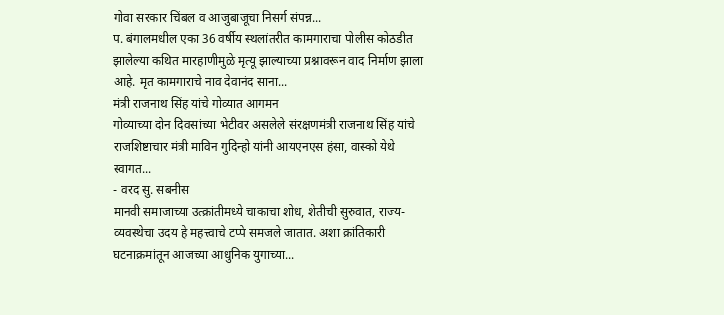गोवा सरकार चिंबल व आजुबाजूचा निसर्ग संपन्न...
प. बंगालमधील एका 36 वर्षीय स्थलांतरीत कामगाराचा पोलीस कोठडीत झालेल्या कथित मारहाणीमुळे मृत्यू झाल्याच्या प्रश्नावरून वाद निर्माण झाला आहे. मृत कामगाराचे नाव देवानंद साना...
मंत्री राजनाथ सिंह यांचे गोव्यात आगमन
गोव्याच्या दोन दिवसांच्या भेटीवर असलेले संरक्षणमंत्री राजनाथ सिंह यांचे राजशिष्टाचार मंत्री माविन गुदिन्हो यांनी आयएनएस हंसा, वास्को येथे स्वागत...
- वरद सु. सबनीस
मानवी समाजाच्या उत्क्रांतीमध्ये चाकाचा शोध, शेतीची सुरुवात, राज्य-व्यवस्थेचा उदय हे महत्त्वाचे टप्पे समजले जातात. अशा क्रांतिकारी घटनाक्रमांतून आजच्या आधुनिक युगाच्या...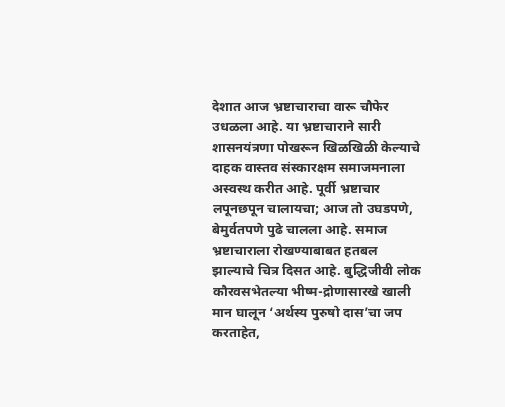देशात आज भ्रष्टाचाराचा वारू चौफेर उधळला आहे. या भ्रष्टाचाराने सारी शासनयंत्रणा पोखरून खिळखिळी केल्याचे दाहक वास्तव संस्कारक्षम समाजमनाला अस्वस्थ करीत आहे. पूर्वी भ्रष्टाचार लपूनछपून चालायचा; आज तो उघडपणे, बेमुर्वतपणे पुढे चालला आहे. समाज भ्रष्टाचाराला रोखण्याबाबत हतबल झाल्याचे चित्र दिसत आहे. बुद्धिजीवी लोक कौरवसभेतल्या भीष्म-द्रोणासारखे खाली मान घालून ‘अर्थस्य पुरुषो दास’चा जप करताहेत,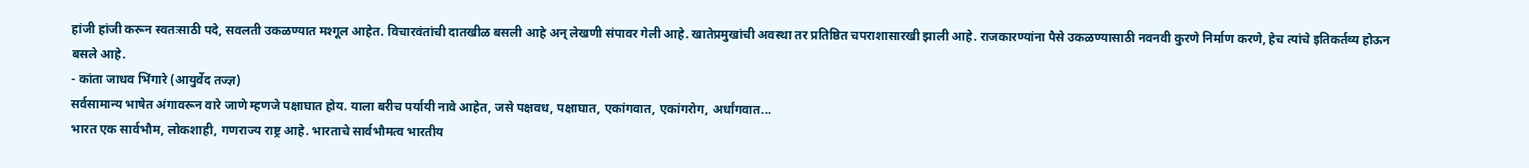हांजी हांजी करून स्वतःसाठी पदे, सवलती उकळण्यात मश्गूल आहेत. विचारवंतांची दातखीळ बसली आहे अन् लेखणी संपावर गेली आहे. खातेप्रमुखांची अवस्था तर प्रतिष्ठित चपराशासारखी झाली आहे. राजकारण्यांना पैसे उकळण्यासाठी नवनवी कुरणे निर्माण करणे, हेच त्यांचे इतिकर्तव्य होऊन बसले आहे.
- कांता जाधव भिंगारे (आयुर्वेद तज्ज्ञ)
सर्वसामान्य भाषेत अंगावरून वारे जाणे म्हणजे पक्षाघात होय. याला बरीच पर्यायी नावे आहेत, जसे पक्षवध, पक्षाघात, एकांगवात, एकांगरोग, अर्धांगवात...
भारत एक सार्वभौम, लोकशाही, गणराज्य राष्ट्र आहे. भारताचे सार्वभौमत्व भारतीय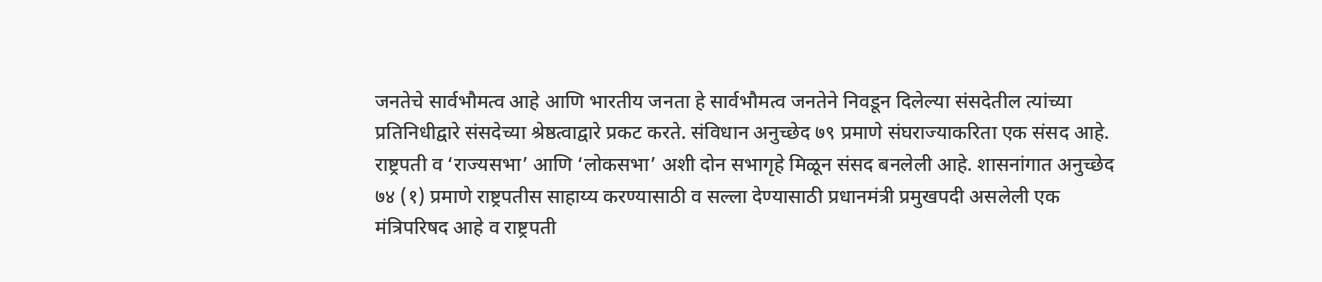जनतेचे सार्वभौमत्व आहे आणि भारतीय जनता हे सार्वभौमत्व जनतेने निवडून दिलेल्या संसदेतील त्यांच्या प्रतिनिधीद्वारे संसदेच्या श्रेष्ठत्वाद्वारे प्रकट करते. संविधान अनुच्छेद ७९ प्रमाणे संघराज्याकरिता एक संसद आहे. राष्ट्रपती व ‘राज्यसभा’ आणि ‘लोकसभा’ अशी दोन सभागृहे मिळून संसद बनलेली आहे. शासनांगात अनुच्छेद ७४ (१) प्रमाणे राष्ट्रपतीस साहाय्य करण्यासाठी व सल्ला देण्यासाठी प्रधानमंत्री प्रमुखपदी असलेली एक मंत्रिपरिषद आहे व राष्ट्रपती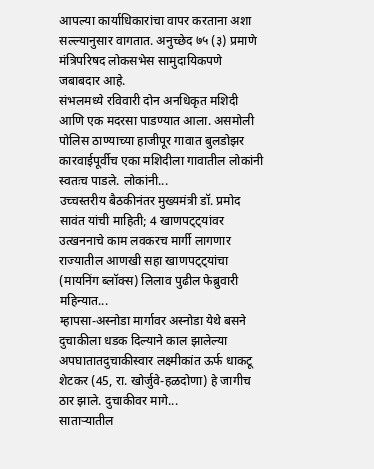आपल्या कार्याधिकारांचा वापर करताना अशा सल्ल्यानुसार वागतात. अनुच्छेद ७५ (३) प्रमाणे मंत्रिपरिषद लोकसभेस सामुदायिकपणे जबाबदार आहे.
संभलमध्ये रविवारी दोन अनधिकृत मशिदी आणि एक मदरसा पाडण्यात आला. असमोली पोलिस ठाण्याच्या हाजीपूर गावात बुलडोझर कारवाईपूर्वीच एका मशिदीला गावातील लोकांनी स्वतःच पाडले. लोकांनी...
उच्चस्तरीय बैठकीनंतर मुख्यमंत्री डॉ. प्रमोद सावंत यांची माहिती; 4 खाणपट्ट्यांवर उत्खननाचे काम लवकरच मार्गी लागणार
राज्यातील आणखी सहा खाणपट्ट्यांचा (मायनिंग ब्लॉक्स) लिलाव पुढील फेब्रुवारी महिन्यात...
म्हापसा-अस्नोडा मार्गावर अस्नोडा येथे बसने दुचाकीला धडक दिल्याने काल झालेल्या अपघातातदुचाकीस्वार लक्ष्मीकांत ऊर्फ धाकटू शेटकर (45, रा. खोर्जुवे-हळदोणा) हे जागीच ठार झाले. दुचाकीवर मागे...
साताऱ्यातील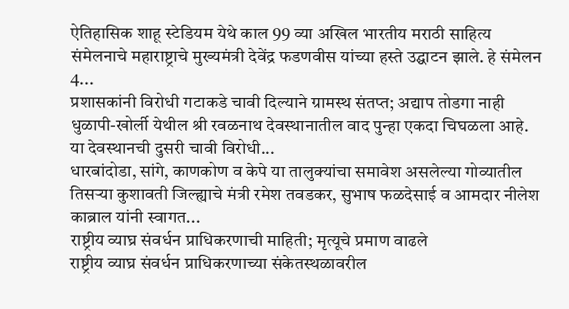ऐतिहासिक शाहू स्टेडियम येथे काल 99 व्या अखिल भारतीय मराठी साहित्य संमेलनाचे महाराष्ट्राचे मुख्यमंत्री देवेंद्र फडणवीस यांच्या हस्ते उद्घाटन झाले. हे संमेलन 4...
प्रशासकांनी विरोधी गटाकडे चावी दिल्याने ग्रामस्थ संतप्त; अद्याप तोडगा नाही
धुळापी-खोर्ली येथील श्री रवळनाथ देवस्थानातील वाद पुन्हा एकदा चिघळला आहे. या देवस्थानची दुसरी चावी विरोधी...
धारबांदोडा, सांगे, काणकोण व केपे या तालुक्यांचा समावेश असलेल्या गोव्यातील तिसऱ्या कुशावती जिल्ह्याचे मंत्री रमेश तवडकर, सुभाष फळदेसाई व आमदार नीलेश काब्राल यांनी स्वागत...
राष्ट्रीय व्याघ्र संवर्धन प्राधिकरणाची माहिती; मृत्यूचे प्रमाण वाढले
राष्ट्रीय व्याघ्र संवर्धन प्राधिकरणाच्या संकेतस्थळावरील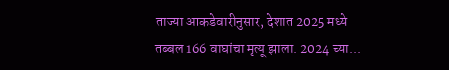ताज्या आकडेवारीनुसार, देशात 2025 मध्ये तब्बल 166 वाघांचा मृत्यू झाला. 2024 च्या...